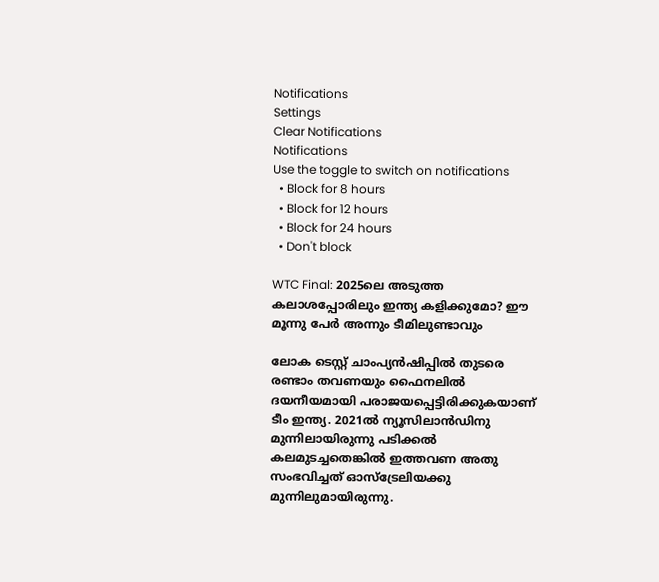Notifications
Settings
Clear Notifications
Notifications
Use the toggle to switch on notifications
  • Block for 8 hours
  • Block for 12 hours
  • Block for 24 hours
  • Don't block

WTC Final: 2025ലെ അടുത്ത കലാശപ്പോരിലും ഇന്ത്യ കളിക്കുമോ? ഈ മൂന്നു പേര്‍ അന്നും ടീമിലുണ്ടാവും

ലോക ടെസ്റ്റ് ചാംപ്യന്‍ഷിപ്പില്‍ തുടരെ രണ്ടാം തവണയും ഫൈനലില്‍ ദയനീയമായി പരാജയപ്പെട്ടിരിക്കുകയാണ് ടീം ഇന്ത്യ. 2021ല്‍ ന്യൂസിലാന്‍ഡിനു മുന്നിലായിരുന്നു പടിക്കല്‍ കലമുടച്ചതെങ്കില്‍ ഇത്തവണ അതു സംഭവിച്ചത് ഓസ്‌ട്രേലിയക്കു മുന്നിലുമായിരുന്നു.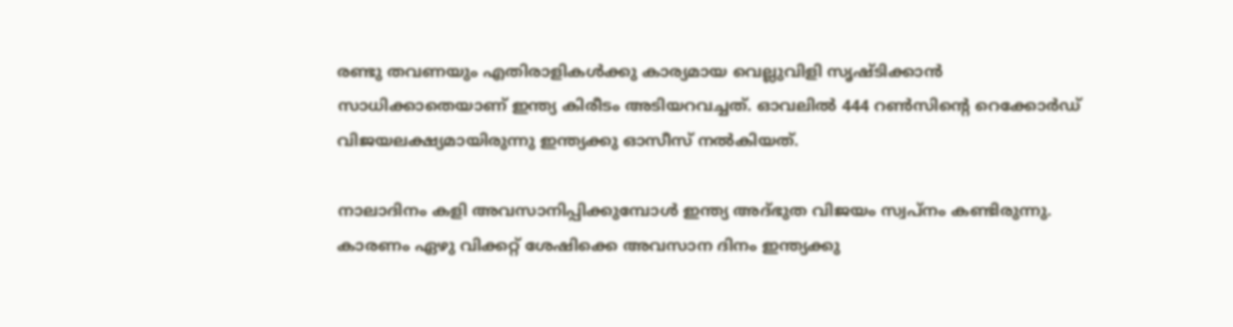രണ്ടു തവണയും എതിരാളികള്‍ക്കു കാര്യമായ വെല്ലുവിളി സൃഷ്ടിക്കാന്‍ സാധിക്കാതെയാണ് ഇന്ത്യ കിരീടം അടിയറവച്ചത്. ഓവലില്‍ 444 റണ്‍സിന്റെ റെക്കോര്‍ഡ് വിജയലക്ഷ്യമായിരുന്നു ഇന്ത്യക്കു ഓസീസ് നല്‍കിയത്.

നാലാദിനം കളി അവസാനിപ്പിക്കുമ്പോള്‍ ഇന്ത്യ അദ്ഭുത വിജയം സ്വപ്‌നം കണ്ടിരുന്നു. കാരണം ഏഴു വിക്കറ്റ് ശേഷിക്കെ അവസാന ദിനം ഇന്ത്യക്കു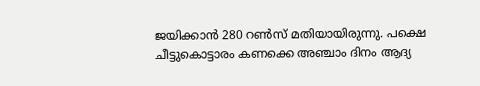ജയിക്കാന്‍ 280 റണ്‍സ് മതിയായിരുന്നു. പക്ഷെ ചീട്ടുകൊട്ടാരം കണക്കെ അഞ്ചാം ദിനം ആദ്യ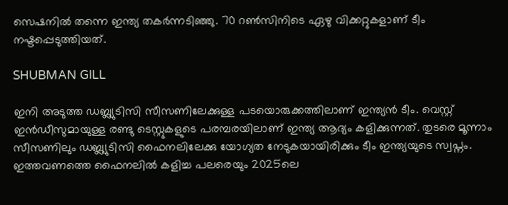സെഷനില്‍ തന്നെ ഇന്ത്യ തകര്‍ന്നടിഞ്ഞു. 70 റണ്‍സിനിടെ ഏഴു വിക്കറ്റുകളാണ് ടീം നഷ്ടപ്പെടുത്തിയത്.

SHUBMAN GILL

ഇനി അടുത്ത ഡബ്ല്യുടിസി സീസണിലേക്കുള്ള പടയൊരുക്കത്തിലാണ് ഇന്ത്യന്‍ ടീം. വെസ്റ്റ് ഇന്‍ഡീസുമായുള്ള രണ്ടു ടെസ്റ്റുകളുടെ പരമ്പരയിലാണ് ഇന്ത്യ ആദ്യം കളിക്കുന്നത്. തുടരെ മൂന്നാം സീസണിലും ഡബ്ല്യുടിസി ഫൈനലിലേക്കു യോഗ്യത നേടുകയായിരിക്കും ടീം ഇന്ത്യയുടെ സ്വപ്നം. ഇത്തവണത്തെ ഫൈനലില്‍ കളിച്ച പലരെയും 2025ലെ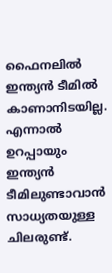ഫൈനലില്‍ ഇന്ത്യന്‍ ടീമില്‍ കാണാനിടയില്ല. എന്നാല്‍ ഉറപ്പായും ഇന്ത്യന്‍ ടീമിലുണ്ടാവാന്‍ സാധ്യതയുള്ള ചിലരുണ്ട്.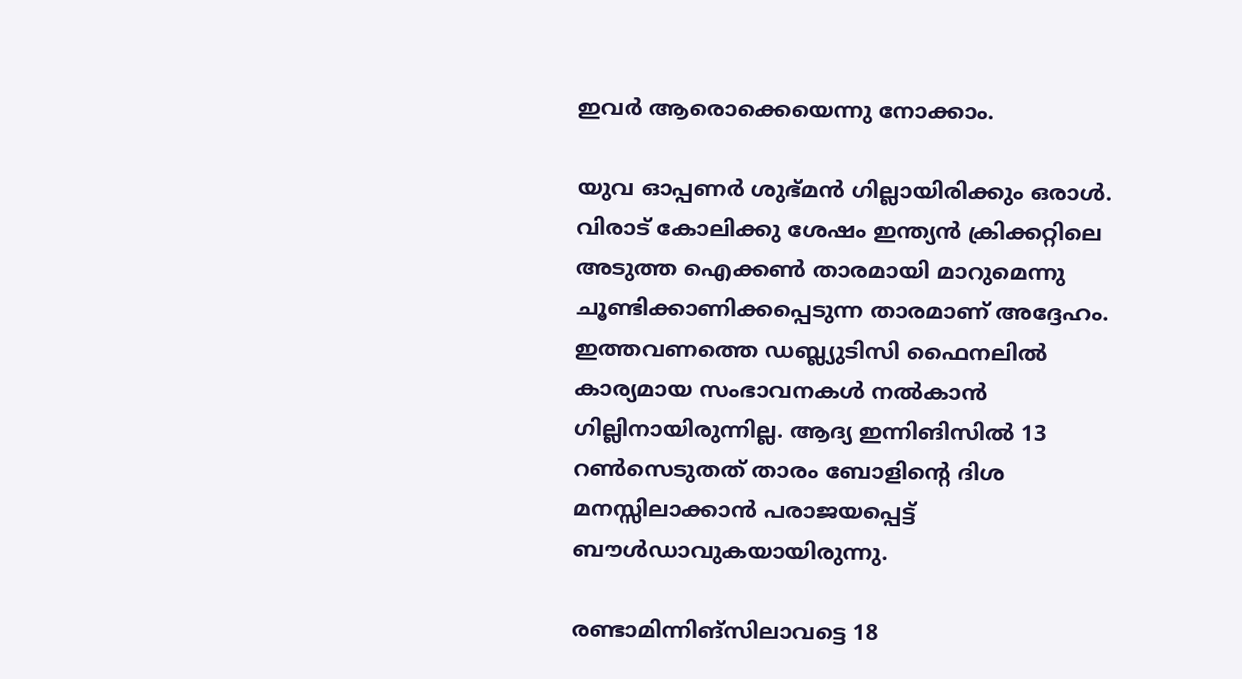ഇവര്‍ ആരൊക്കെയെന്നു നോക്കാം.

യുവ ഓപ്പണര്‍ ശുഭ്മന്‍ ഗില്ലായിരിക്കും ഒരാള്‍. വിരാട് കോലിക്കു ശേഷം ഇന്ത്യന്‍ ക്രിക്കറ്റിലെ അടുത്ത ഐക്കണ്‍ താരമായി മാറുമെന്നു ചൂണ്ടിക്കാണിക്കപ്പെടുന്ന താരമാണ് അദ്ദേഹം. ഇത്തവണത്തെ ഡബ്ല്യുടിസി ഫൈനലില്‍ കാര്യമായ സംഭാവനകള്‍ നല്‍കാന്‍ ഗില്ലിനായിരുന്നില്ല. ആദ്യ ഇന്നിങിസില്‍ 13 റണ്‍സെടുതത് താരം ബോളിന്റെ ദിശ മനസ്സിലാക്കാന്‍ പരാജയപ്പെട്ട് ബൗള്‍ഡാവുകയായിരുന്നു.

രണ്ടാമിന്നിങ്‌സിലാവട്ടെ 18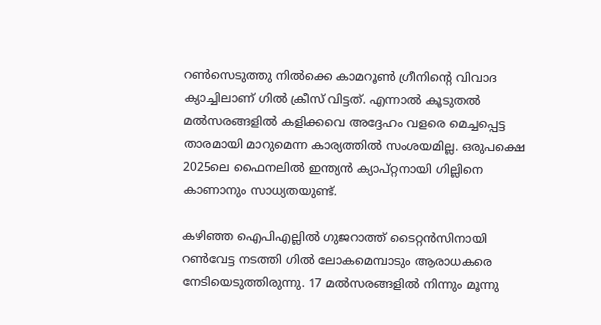റണ്‍സെടുത്തു നില്‍ക്കെ കാമറൂണ്‍ ഗ്രീനിന്റെ വിവാദ ക്യാച്ചിലാണ് ഗില്‍ ക്രീസ് വിട്ടത്. എന്നാല്‍ കൂടുതല്‍ മല്‍സരങ്ങളില്‍ കളിക്കവെ അദ്ദേഹം വളരെ മെച്ചപ്പെട്ട താരമായി മാറുമെന്ന കാര്യത്തില്‍ സംശയമില്ല. ഒരുപക്ഷെ 2025ലെ ഫൈനലില്‍ ഇന്ത്യന്‍ ക്യാപ്റ്റനായി ഗില്ലിനെ കാണാനും സാധ്യതയുണ്ട്.

കഴിഞ്ഞ ഐപിഎല്ലില്‍ ഗുജറാത്ത് ടൈറ്റന്‍സിനായി റണ്‍വേട്ട നടത്തി ഗില്‍ ലോകമെമ്പാടും ആരാധകരെ നേടിയെടുത്തിരുന്നു. 17 മല്‍സരങ്ങളില്‍ നിന്നും മൂന്നു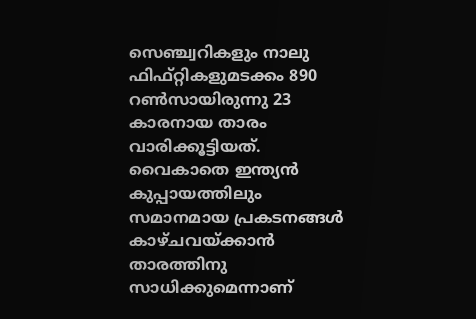സെഞ്ച്വറികളും നാലു ഫിഫ്റ്റികളുമടക്കം 890 റണ്‍സായിരുന്നു 23 കാരനായ താരം വാരിക്കൂട്ടിയത്. വൈകാതെ ഇന്ത്യന്‍ കുപ്പായത്തിലും സമാനമായ പ്രകടനങ്ങള്‍ കാഴ്ചവയ്ക്കാന്‍ താരത്തിനു സാധിക്കുമെന്നാണ്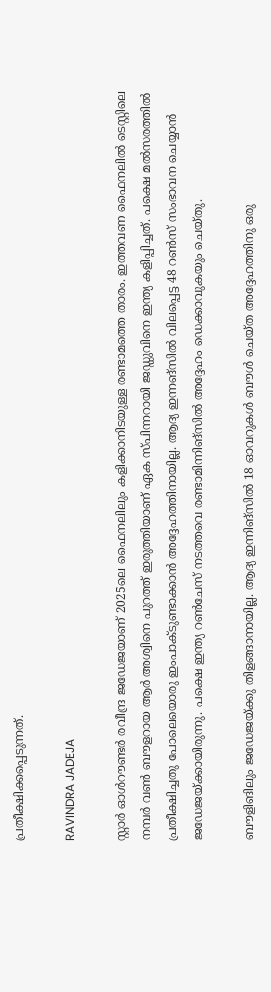പ്രതീക്ഷിക്കപ്പെടുന്നത്.

RAVINDRA JADEJA

സ്റ്റാര്‍ ഓള്‍റൗണ്ടര്‍ രവീന്ദ്ര ജഡേജയാണ് 2025ലെ ഫൈനലിലും കളിക്കാനിടയുള്ള രണ്ടാമത്തെ താരം. ഇത്തവണ ഫൈനലില്‍ ടെസ്റ്റിലെ നമ്പര്‍ വണ്‍ ബൗളറായ ആര്‍ അശ്വിനെ പുറത്ത് ഇരുത്തിയാണ് ഏക സ്പിന്നറായി ജഡ്ഡുവിനെ ഇന്ത്യ കളിപ്പിച്ചത്. പക്ഷെ മല്‍സരത്തില്‍ പ്രതീക്ഷിച്ചതു പോലെയൊരു ഇംപാക്ടുണ്ടാക്കാന്‍ അദ്ദേഹത്തിനായില്ല. ആദ്യ ഇന്നങ്‌സില്‍ വിലപ്പെട്ട 48 റണ്‍സ് സംഭാവന ചെയ്യാന്‍ ജഡേജയ്ക്കായിരുന്നു. പക്ഷെ ഇന്ത്യ റണ്‍ചേസ് നടത്തവെ രണ്ടാമിന്നിങ്‌സില്‍ അദ്ദേഹം ഡെക്കാവുകയും ചെയ്തു.

ബൗളിങിലും ജഡേജയ്ക്കു തിളങ്ങാനായില്ല. ആദ്യ ഇന്നിങ്‌സില്‍ 18 ഓവറുകള്‍ ബൗള്‍ ചെയ്ത അദ്ദേഹത്തിനു ഒരു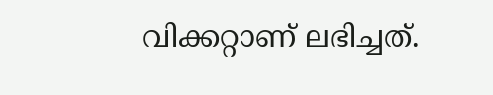വിക്കറ്റാണ് ലഭിച്ചത്.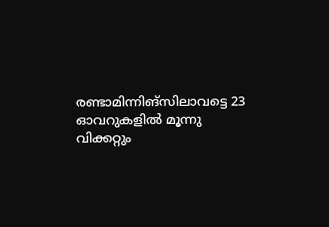രണ്ടാമിന്നിങ്‌സിലാവട്ടെ 23 ഓവറുകളില്‍ മൂന്നു വിക്കറ്റും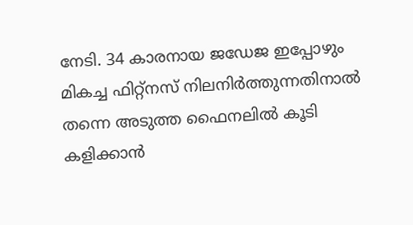നേടി. 34 കാരനായ ജഡേജ ഇപ്പോഴും മികച്ച ഫിറ്റ്‌നസ് നിലനിര്‍ത്തുന്നതിനാല്‍ തന്നെ അടുത്ത ഫൈനലില്‍ കൂടി കളിക്കാന്‍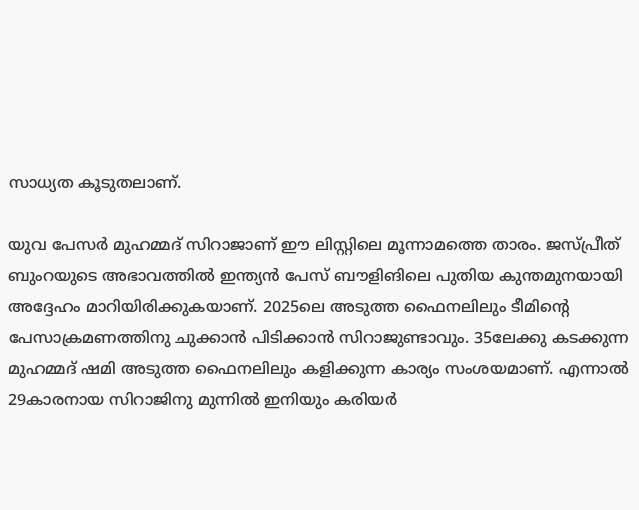സാധ്യത കൂടുതലാണ്.

യുവ പേസര്‍ മുഹമ്മദ് സിറാജാണ് ഈ ലിസ്റ്റിലെ മൂന്നാമത്തെ താരം. ജസ്പ്രീത് ബുംറയുടെ അഭാവത്തില്‍ ഇന്ത്യന്‍ പേസ് ബൗളിങിലെ പുതിയ കുന്തമുനയായി അദ്ദേഹം മാറിയിരിക്കുകയാണ്. 2025ലെ അടുത്ത ഫൈനലിലും ടീമിന്റെ പേസാക്രമണത്തിനു ചുക്കാന്‍ പിടിക്കാന്‍ സിറാജുണ്ടാവും. 35ലേക്കു കടക്കുന്ന മുഹമ്മദ് ഷമി അടുത്ത ഫൈനലിലും കളിക്കുന്ന കാര്യം സംശയമാണ്. എന്നാല്‍ 29കാരനായ സിറാജിനു മുന്നില്‍ ഇനിയും കരിയര്‍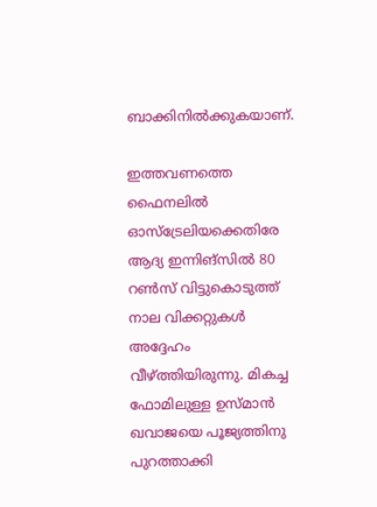ബാക്കിനില്‍ക്കുകയാണ്.

ഇത്തവണത്തെ ഫൈനലില്‍ ഓസ്‌ട്രേലിയക്കെതിരേ ആദ്യ ഇന്നിങ്‌സില്‍ 80 റണ്‍സ് വിട്ടുകൊടുത്ത് നാല വിക്കറ്റുകള്‍ അദ്ദേഹം വീഴ്ത്തിയിരുന്നു. മികച്ച ഫോമിലുള്ള ഉസ്മാന്‍ ഖവാജയെ പൂജ്യത്തിനു പുറത്താക്കി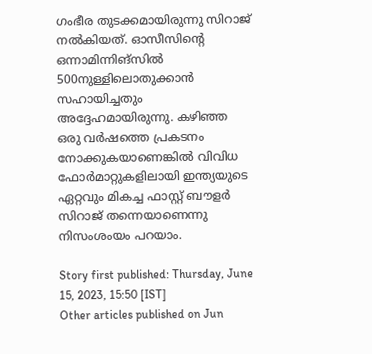ഗംഭീര തുടക്കമായിരുന്നു സിറാജ് നല്‍കിയത്. ഓസീസിന്റെ ഒന്നാമിന്നിങ്‌സില്‍ 500നുള്ളിലൊതുക്കാന്‍ സഹായിച്ചതും അദ്ദേഹമായിരുന്നു. കഴിഞ്ഞ ഒരു വര്‍ഷത്തെ പ്രകടനം നോക്കുകയാണെങ്കില്‍ വിവിധ ഫോര്‍മാറ്റുകളിലായി ഇന്ത്യയുടെ ഏറ്റവും മികച്ച ഫാസ്റ്റ് ബൗളര്‍ സിറാജ് തന്നെയാണെന്നു നിസംശംയം പറയാം.

Story first published: Thursday, June 15, 2023, 15:50 [IST]
Other articles published on Jun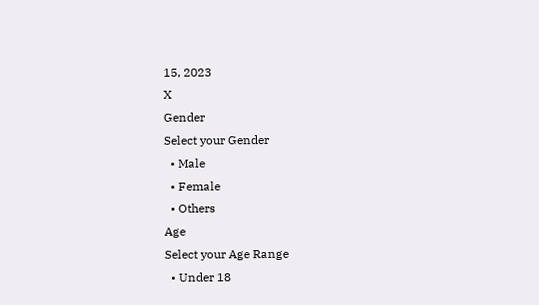15, 2023
X
Gender
Select your Gender
  • Male
  • Female
  • Others
Age
Select your Age Range
  • Under 18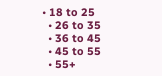• 18 to 25
  • 26 to 35
  • 36 to 45
  • 45 to 55
  • 55+